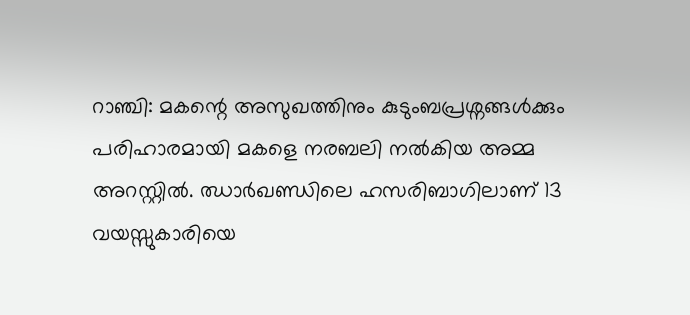റാഞ്ചി: മകന്റെ അസുഖത്തിനും കുടുംബപ്രശ്നങ്ങൾക്കും പരിഹാരമായി മകളെ നരബലി നൽകിയ അമ്മ അറസ്റ്റിൽ. ഝാർഖണ്ഡിലെ ഹസരിബാഗിലാണ് 13 വയസ്സുകാരിയെ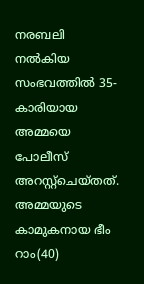നരബലി നൽകിയ സംഭവത്തിൽ 35-കാരിയായ അമ്മയെ പോലീസ് അറസ്റ്റ്ചെയ്തത്. അമ്മയുടെ കാമുകനായ ഭീം റാം(40)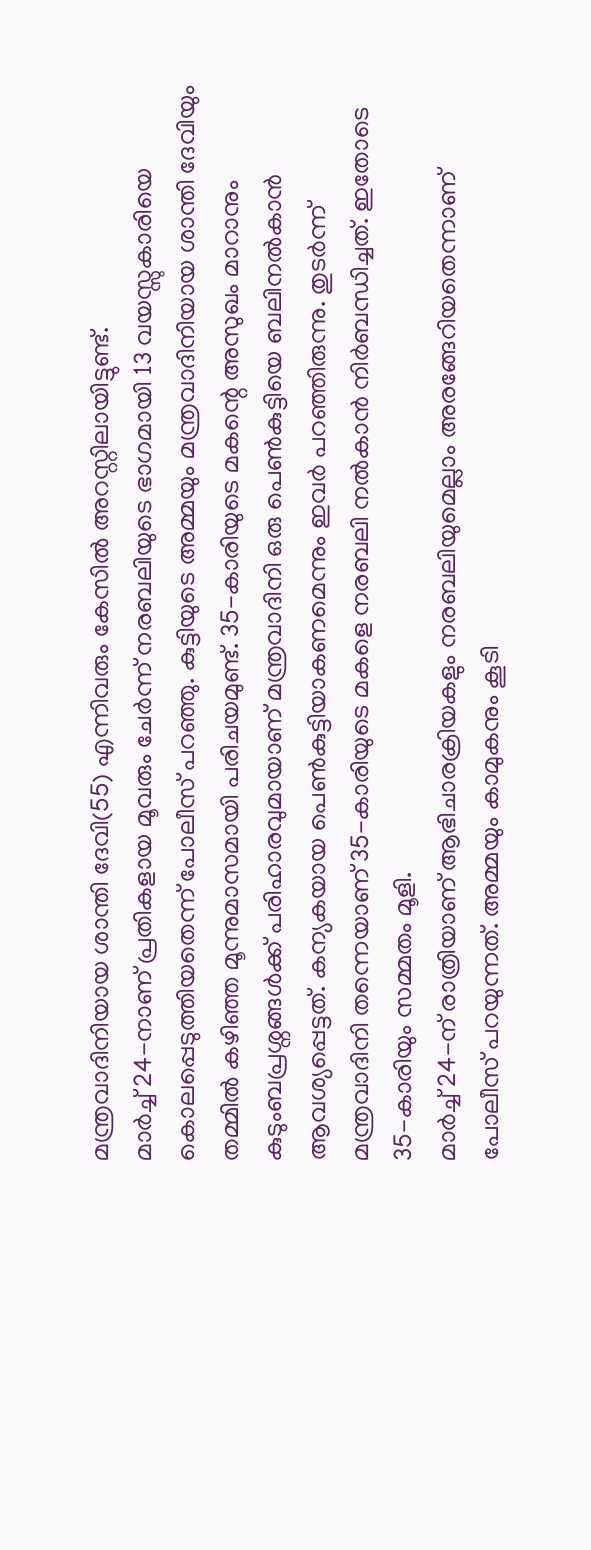മന്ത്രവാദിനിയായ ശാന്തി ദേവി(55) എന്നിവരും കേസിൽ അറസ്റ്റിലായിട്ടുണ്ട്.
മാർച്ച് 24-നാണ് പ്രതികളായ മൂവരും ചേർന്ന് നരബലിയുടെ ഭാഗമായി 13 വയസ്സുകാരിയെ കൊലപ്പെടുത്തിയതെന്ന് പോലീസ് പറഞ്ഞു. കുട്ടിയുടെ അമ്മയും മന്ത്രവാദിനിയായ ശാന്തി ദേവിയും തമ്മിൽ കഴിഞ്ഞ മൂന്നുമാസമായി പരിചയമുണ്ട്. 35-കാരിയുടെ മകന്റെ അസുഖം മാറാനും കുടുംബപ്രശ്നങ്ങൾക്ക് പരിഹാരവുമായാണ് മന്ത്രവാദിനി ഒരു പെൺകുട്ടിയെ ബലിനൽകാൻ ആവശ്യപ്പെട്ടത്. കന്യകയായ പെൺകുട്ടിയാകണമെന്നും ഇവർ പറഞ്ഞിരുന്നു. തുടർന്ന് മന്ത്രവാദിനി തന്നെയാണ് 35-കാരിയുടെ മകളെ നരബലി നൽകാൻ നിർബന്ധിച്ചത്. ഇതോടെ 35-കാരിയും സമ്മതം മൂളി.
മാർച്ച് 24-ന് രാത്രിയാണ് ആഭിചാരക്രിയകളും നരബലിയുമെല്ലാം അരങ്ങേറിയതെന്നാണ് പോലീസ് പറയുന്നത്. അമ്മയും കാമുകനും കൂടി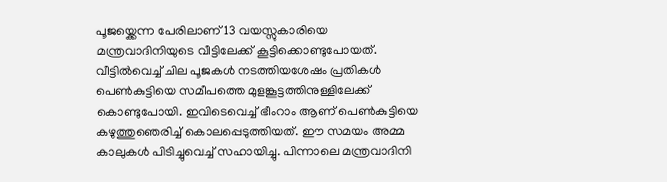പൂജയ്ക്കെന്ന പേരിലാണ് 13 വയസ്സുകാരിയെ മന്ത്രവാദിനിയുടെ വീട്ടിലേക്ക് കൂട്ടിക്കൊണ്ടുപോയത്. വീട്ടിൽവെച്ച് ചില പൂജകൾ നടത്തിയശേഷം പ്രതികൾ പെൺകുട്ടിയെ സമീപത്തെ മുളങ്കൂട്ടത്തിനുള്ളിലേക്ക് കൊണ്ടുപോയി. ഇവിടെവെച്ച് ഭീംറാം ആണ് പെൺകുട്ടിയെ കഴുത്തുഞെരിച്ച് കൊലപ്പെടുത്തിയത്. ഈ സമയം അമ്മ കാലുകൾ പിടിച്ചുവെച്ച് സഹായിച്ചു. പിന്നാലെ മന്ത്രവാദിനി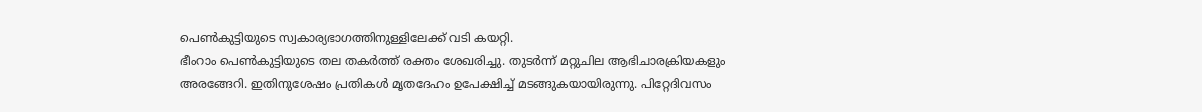പെൺകുട്ടിയുടെ സ്വകാര്യഭാഗത്തിനുള്ളിലേക്ക് വടി കയറ്റി.
ഭീംറാം പെൺകുട്ടിയുടെ തല തകർത്ത് രക്തം ശേഖരിച്ചു. തുടർന്ന് മറ്റുചില ആഭിചാരക്രിയകളും അരങ്ങേറി. ഇതിനുശേഷം പ്രതികൾ മൃതദേഹം ഉപേക്ഷിച്ച് മടങ്ങുകയായിരുന്നു. പിറ്റേദിവസം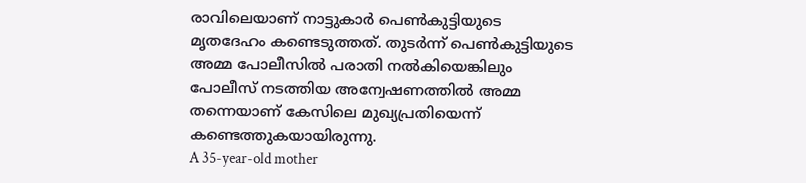രാവിലെയാണ് നാട്ടുകാർ പെൺകുട്ടിയുടെ മൃതദേഹം കണ്ടെടുത്തത്. തുടർന്ന് പെൺകുട്ടിയുടെ അമ്മ പോലീസിൽ പരാതി നൽകിയെങ്കിലും പോലീസ് നടത്തിയ അന്വേഷണത്തിൽ അമ്മ തന്നെയാണ് കേസിലെ മുഖ്യപ്രതിയെന്ന് കണ്ടെത്തുകയായിരുന്നു.
A 35-year-old mother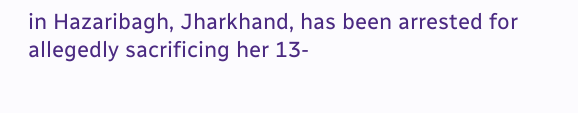in Hazaribagh, Jharkhand, has been arrested for allegedly sacrificing her 13-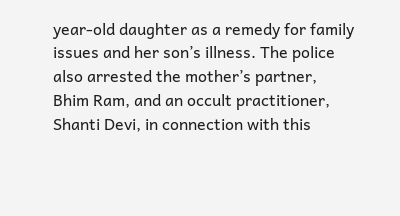year-old daughter as a remedy for family issues and her son’s illness. The police also arrested the mother’s partner, Bhim Ram, and an occult practitioner, Shanti Devi, in connection with this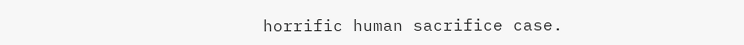horrific human sacrifice case.